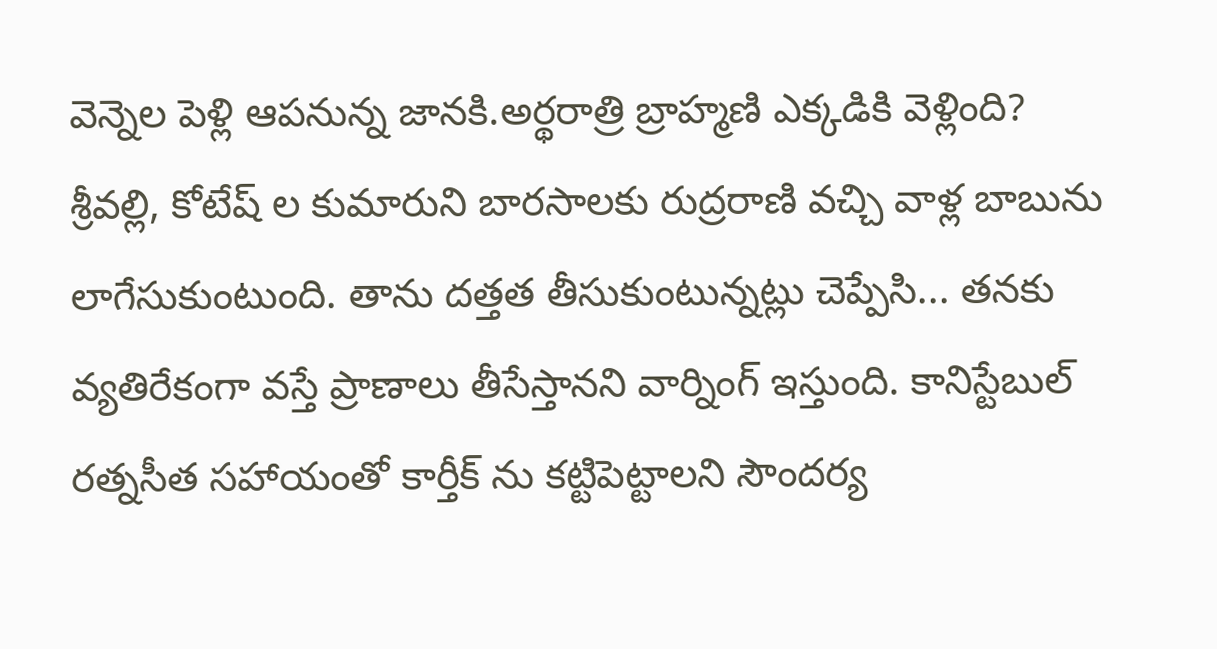వెన్నెల పెళ్లి ఆపనున్న జానకి.అర్థరాత్రి బ్రాహ్మణి ఎక్కడికి వెళ్లింది?
శ్రీవల్లి, కోటేష్ ల కుమారుని బారసాలకు రుద్రరాణి వచ్చి వాళ్ల బాబును లాగేసుకుంటుంది. తాను దత్తత తీసుకుంటున్నట్లు చెప్పేసి... తనకు వ్యతిరేకంగా వస్తే ప్రాణాలు తీసేస్తానని వార్నింగ్ ఇస్తుంది. కానిస్టేబుల్ రత్నసీత సహాయంతో కార్తీక్ ను కట్టిపెట్టాలని సౌందర్య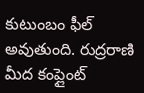కుటుంబం ఫీల్ అవుతుంది. రుద్రరాణి మీద కంప్లైంట్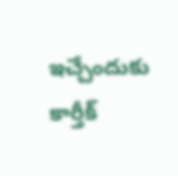ఇచ్చేందుకు కార్తీక్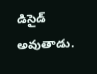డిసైడ్ అవుతాడు.